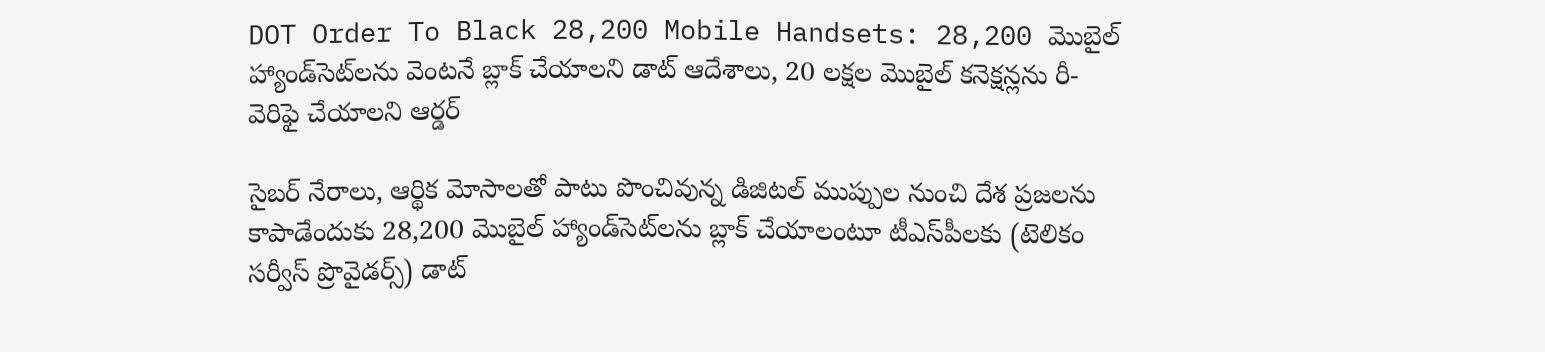DOT Order To Black 28,200 Mobile Handsets: 28,200 మొబైల్ హ్యాండ్‌సెట్‌లను వెంటనే బ్లాక్ చేయాలని డాట్ ఆదేశాలు, 20 లక్షల మొబైల్ కనెక్షన్లను రీ-వెరిఫై చేయాలని ఆర్డర్

సైబర్ నేరాలు, ఆర్థిక మోసాలతో పాటు పొంచివున్న డిజిటల్ ముప్పుల నుంచి దేశ ప్రజలను కాపాడేందుకు 28,200 మొబైల్ హ్యాండ్‌సెట్‌లను బ్లాక్ చేయాలంటూ టీఎస్‌పీలకు (టెలికం సర్వీస్ ప్రొవైడర్స్) డాట్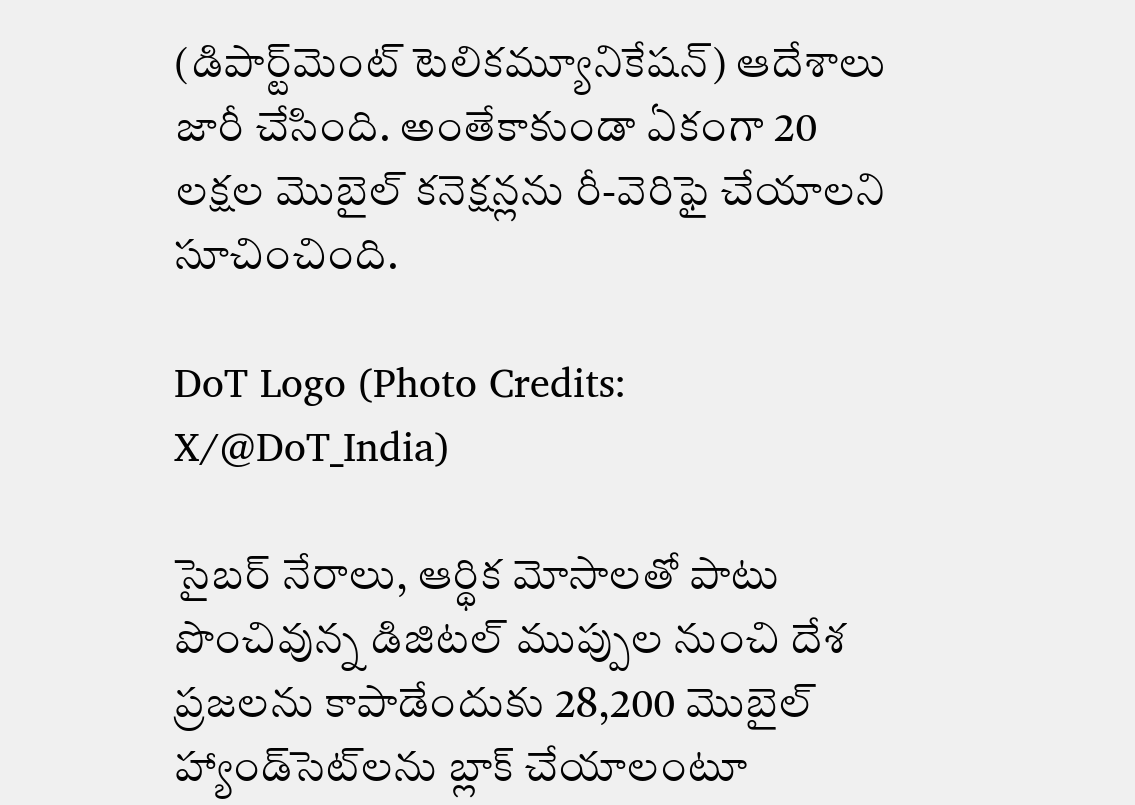(డిపార్ట్‌మెంట్ టెలికమ్యూనికేషన్) ఆదేశాలు జారీ చేసింది. అంతేకాకుండా ఏకంగా 20 లక్షల మొబైల్ కనెక్షన్లను రీ-వెరిఫై చేయాలని సూచించింది.

DoT Logo (Photo Credits: X/@DoT_India)

సైబర్ నేరాలు, ఆర్థిక మోసాలతో పాటు పొంచివున్న డిజిటల్ ముప్పుల నుంచి దేశ ప్రజలను కాపాడేందుకు 28,200 మొబైల్ హ్యాండ్‌సెట్‌లను బ్లాక్ చేయాలంటూ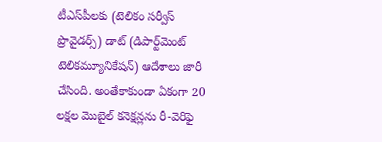టీఎస్‌పీలకు (టెలికం సర్వీస్ ప్రొవైడర్స్) డాట్ (డిపార్ట్‌మెంట్ టెలికమ్యూనికేషన్) ఆదేశాలు జారీ చేసింది. అంతేకాకుండా ఏకంగా 20 లక్షల మొబైల్ కనెక్షన్లను రీ-వెరిఫై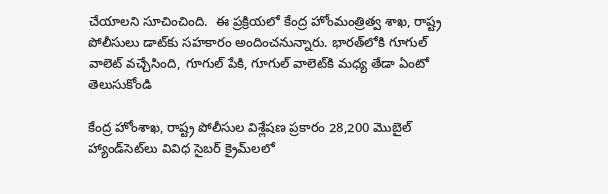చేయాలని సూచించింది.  ఈ ప్రక్రియలో కేంద్ర హోంమంత్రిత్వ శాఖ, రాష్ట్ర పోలీసులు డాట్‌కు సహకారం అందించనున్నారు. భారత్‌లోకి గూగుల్ వాలెట్ వచ్చేసింది, గూగుల్‌ పేకి, గూగుల్‌ వాలెట్‌కి మధ్య తేడా ఏంటో తెలుసుకోండి

కేంద్ర హోంశాఖ, రాష్ట్ర పోలీసుల విశ్లేషణ ప్రకారం 28,200 మొబైల్ హ్యాండ్‌సెట్‌లు వివిధ సైబర్ క్రైమ్‌లలో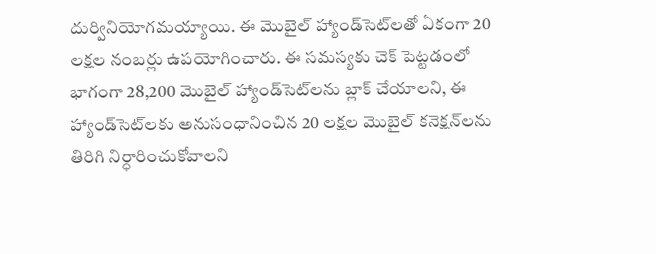దుర్వినియోగమయ్యాయి. ఈ మొబైల్ హ్యాండ్‌సెట్‌లతో ఏకంగా 20 లక్షల నంబర్లు ఉపయోగించారు. ఈ సమస్యకు చెక్ పెట్టడంలో భాగంగా 28,200 మొబైల్ హ్యాండ్‌సెట్‌లను బ్లాక్ చేయాలని, ఈ హ్యాండ్‌సెట్‌లకు అనుసంధానించిన 20 లక్షల మొబైల్ కనెక్షన్‌లను తిరిగి నిర్ధారించుకోవాలని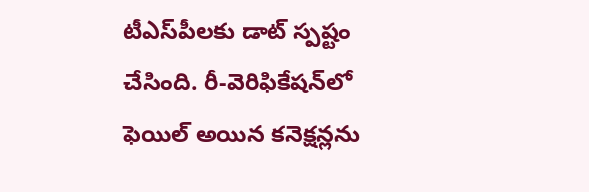టీఎస్‌పీలకు డాట్ స్పష్టం చేసింది. రీ-వెరిఫికేషన్‌లో ఫెయిల్ అయిన కనెక్షన్లను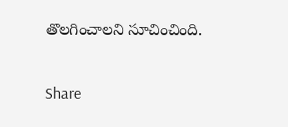తొలగించాలని సూచించింది.

Share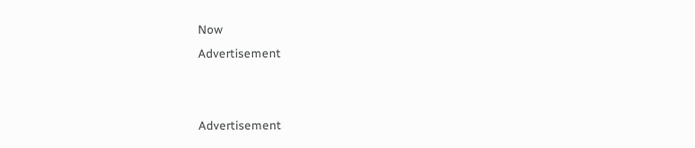Now
Advertisement


Advertisement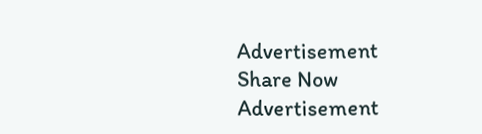Advertisement
Share Now
Advertisement